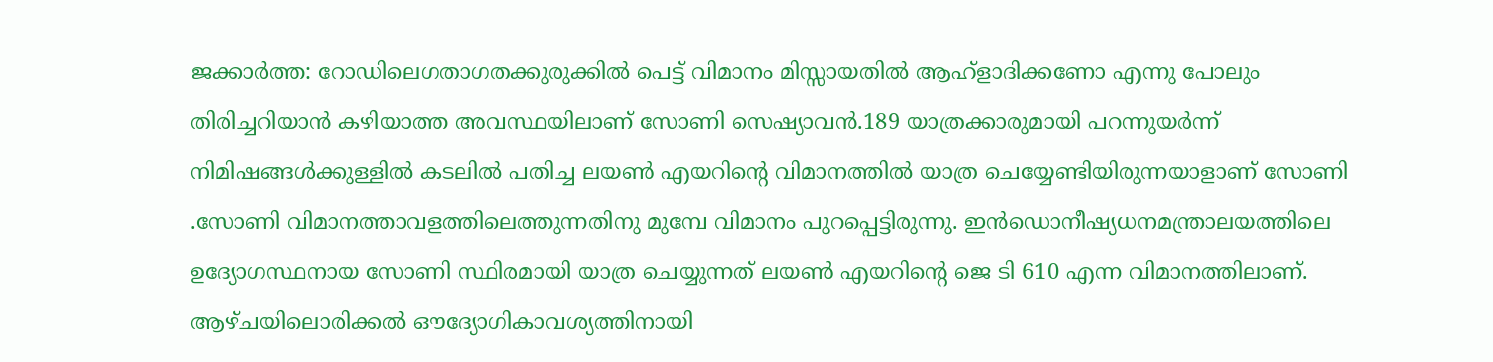ജക്കാർത്ത: റോഡിലെഗതാഗതക്കുരുക്കിൽ പെട്ട് വിമാനം മിസ്സായതിൽ ആഹ്ളാദിക്കണോ എന്നു പോലും തിരിച്ചറിയാൻ കഴിയാത്ത അവസ്ഥയിലാണ് സോണി സെഷ്യാവൻ.189 യാത്രക്കാരുമായി പറന്നുയർന്ന് നിമിഷങ്ങൾക്കുള്ളിൽ കടലിൽ പതിച്ച ലയൺ എയറിന്റെ വിമാനത്തിൽ യാത്ര ചെയ്യേണ്ടിയിരുന്നയാളാണ് സോണി .സോണി വിമാനത്താവളത്തിലെത്തുന്നതിനു മുമ്പേ വിമാനം പുറപ്പെട്ടിരുന്നു. ഇൻഡൊനീഷ്യധനമന്ത്രാലയത്തിലെ ഉദ്യോഗസ്ഥനായ സോണി സ്ഥിരമായി യാത്ര ചെയ്യുന്നത് ലയൺ എയറിന്റെ ജെ ടി 610 എന്ന വിമാനത്തിലാണ്. ആഴ്ചയിലൊരിക്കൽ ഔദ്യോഗികാവശ്യത്തിനായി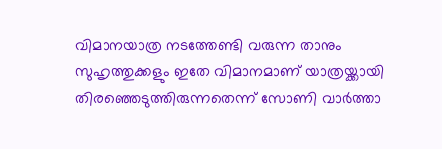വിമാനയാത്ര നടത്തേണ്ടി വരുന്ന താനും സുഹൃത്തുക്കളും ഇതേ വിമാനമാണ് യാത്രയ്ക്കായി തിരഞ്ഞെടുത്തിരുന്നതെന്ന് സോണി വാർത്താ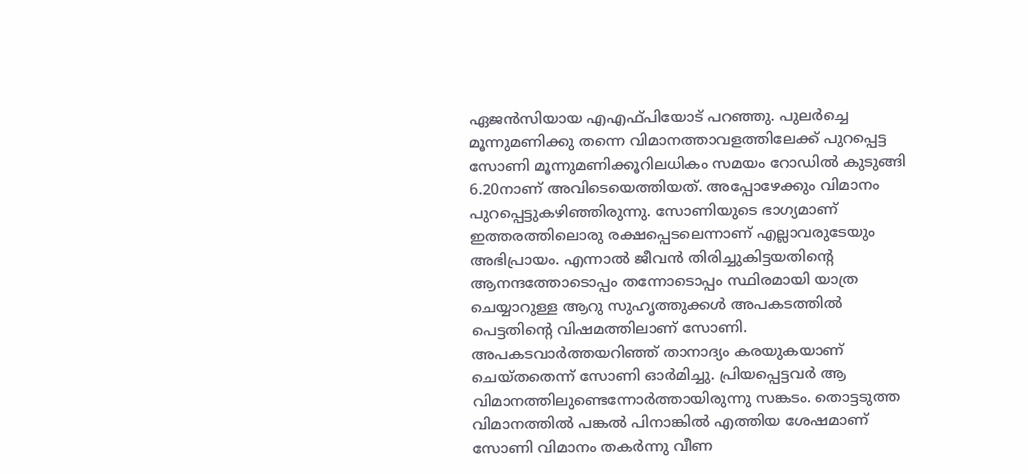ഏജൻസിയായ എഎഫ്പിയോട് പറഞ്ഞു. പുലർച്ചെ മൂന്നുമണിക്കു തന്നെ വിമാനത്താവളത്തിലേക്ക് പുറപ്പെട്ട സോണി മൂന്നുമണിക്കൂറിലധികം സമയം റോഡിൽ കുടുങ്ങി 6.20നാണ് അവിടെയെത്തിയത്. അപ്പോഴേക്കും വിമാനം പുറപ്പെട്ടുകഴിഞ്ഞിരുന്നു. സോണിയുടെ ഭാഗ്യമാണ് ഇത്തരത്തിലൊരു രക്ഷപ്പെടലെന്നാണ് എല്ലാവരുടേയും അഭിപ്രായം. എന്നാൽ ജീവൻ തിരിച്ചുകിട്ടയതിന്റെ ആനന്ദത്തോടൊപ്പം തന്നോടൊപ്പം സ്ഥിരമായി യാത്ര ചെയ്യാറുള്ള ആറു സുഹൃത്തുക്കൾ അപകടത്തിൽ പെട്ടതിന്റെ വിഷമത്തിലാണ് സോണി. അപകടവാർത്തയറിഞ്ഞ് താനാദ്യം കരയുകയാണ് ചെയ്തതെന്ന് സോണി ഓർമിച്ചു. പ്രിയപ്പെട്ടവർ ആ വിമാനത്തിലുണ്ടെന്നോർത്തായിരുന്നു സങ്കടം. തൊട്ടടുത്ത വിമാനത്തിൽ പങ്കൽ പിനാങ്കിൽ എത്തിയ ശേഷമാണ് സോണി വിമാനം തകർന്നു വീണ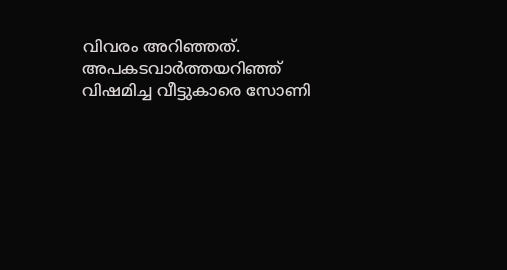വിവരം അറിഞ്ഞത്. അപകടവാർത്തയറിഞ്ഞ് വിഷമിച്ച വീട്ടുകാരെ സോണി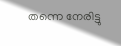തന്നെ നേരിട്ടു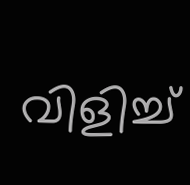വിളിച്ച്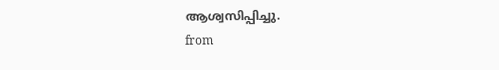ആശ്വസിപ്പിച്ചു.
from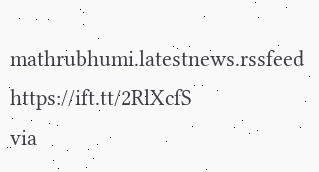mathrubhumi.latestnews.rssfeed https://ift.tt/2RlXcfS
via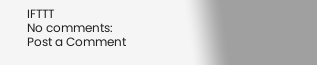IFTTT
No comments:
Post a Comment